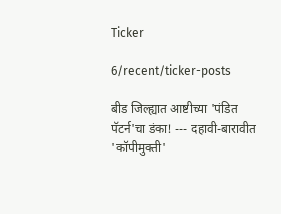Ticker

6/recent/ticker-posts

बीड जिल्ह्यात आष्टीच्या 'पंडित पॅटर्न'चा डंका! --- दहावी-बारावीत 'कॉपीमुक्ती'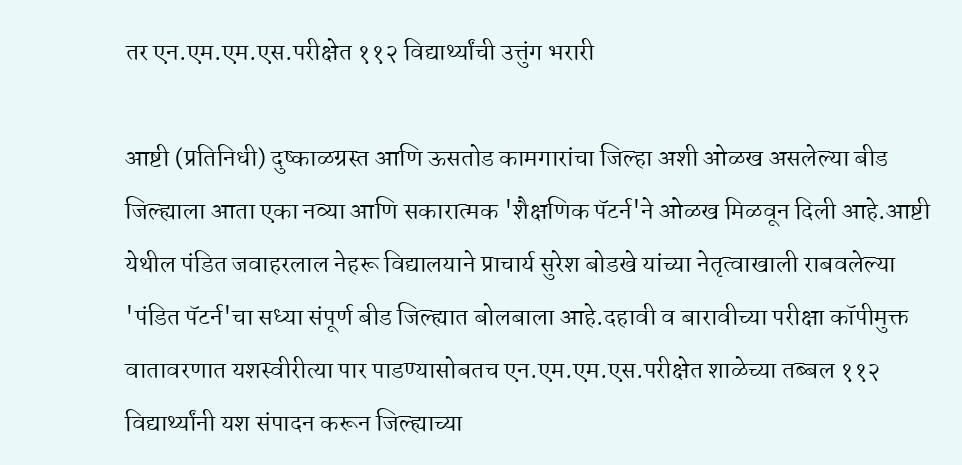तर एन.एम.एम.एस.परीक्षेत ११२ विद्यार्थ्यांची उत्तुंग भरारी

आष्टी (प्रतिनिधी) दुष्काळग्रस्त आणि ऊसतोड कामगारांचा जिल्हा अशी ओळख असलेल्या बीड जिल्ह्याला आता एका नव्या आणि सकारात्मक 'शैक्षणिक पॅटर्न'ने ओळख मिळवून दिली आहे.आष्टी येथील पंडित जवाहरलाल नेहरू विद्यालयाने प्राचार्य सुरेश बोडखे यांच्या नेतृत्वाखाली राबवलेल्या 'पंडित पॅटर्न'चा सध्या संपूर्ण बीड जिल्ह्यात बोलबाला आहे.दहावी व बारावीच्या परीक्षा कॉपीमुक्त वातावरणात यशस्वीरीत्या पार पाडण्यासोबतच एन.एम.एम.एस.परीक्षेत शाळेच्या तब्बल ११२ विद्यार्थ्यांनी यश संपादन करून जिल्ह्याच्या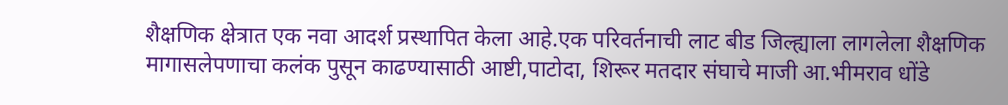शैक्षणिक क्षेत्रात एक नवा आदर्श प्रस्थापित केला आहे.एक परिवर्तनाची लाट बीड जिल्ह्याला लागलेला शैक्षणिक मागासलेपणाचा कलंक पुसून काढण्यासाठी आष्टी,पाटोदा, शिरूर मतदार संघाचे माजी आ.भीमराव धोंडे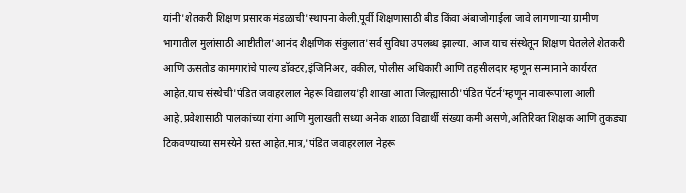यांनी'शेतकरी शिक्षण प्रसारक मंडळाची'स्थापना केली.पूर्वी शिक्षणासाठी बीड किंवा अंबाजोगाईला जावे लागणाऱ्या ग्रामीण भागातील मुलांसाठी आष्टीतील'आनंद शैक्षणिक संकुलात'सर्व सुविधा उपलब्ध झाल्या. आज याच संस्थेतून शिक्षण घेतलेले शेतकरी आणि ऊसतोड कामगारांचे पाल्य डॉक्टर,इंजिनिअर, वकील, पोलीस अधिकारी आणि तहसीलदार म्हणून सन्मानाने कार्यरत आहेत.याच संस्थेची'पंडित जवाहरलाल नेहरू विद्यालय'ही शाखा आता जिल्ह्यासाठी'पंडित पॅटर्न'म्हणून नावारूपाला आली आहे.प्रवेशासाठी पालकांच्या रांगा आणि मुलाखती सध्या अनेक शाळा विद्यार्थी संख्या कमी असणे,अतिरिक्त शिक्षक आणि तुकड्या टिकवण्याच्या समस्येने ग्रस्त आहेत.मात्र,'पंडित जवाहरलाल नेहरू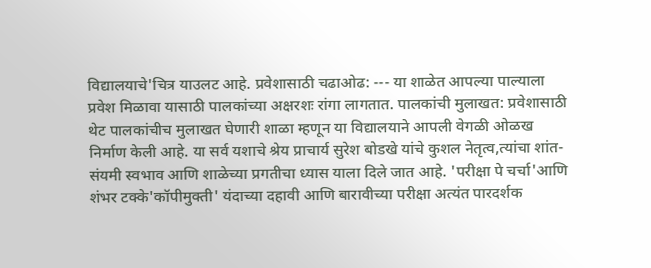विद्यालयाचे'चित्र याउलट आहे. प्रवेशासाठी चढाओढ: --- या शाळेत आपल्या पाल्याला प्रवेश मिळावा यासाठी पालकांच्या अक्षरशः रांगा लागतात. पालकांची मुलाखत: प्रवेशासाठी थेट पालकांचीच मुलाखत घेणारी शाळा म्हणून या विद्यालयाने आपली वेगळी ओळख निर्माण केली आहे. या सर्व यशाचे श्रेय प्राचार्य सुरेश बोडखे यांचे कुशल नेतृत्व,त्यांचा शांत-संयमी स्वभाव आणि शाळेच्या प्रगतीचा ध्यास याला दिले जात आहे. 'परीक्षा पे चर्चा'आणि शंभर टक्के'कॉपीमुक्ती' यंदाच्या दहावी आणि बारावीच्या परीक्षा अत्यंत पारदर्शक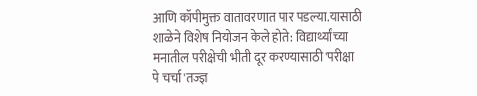आणि कॉपीमुक्त वातावरणात पार पडल्या.यासाठी शाळेने विशेष नियोजन केले होते: विद्यार्थ्यांच्या मनातील परीक्षेची भीती दूर करण्यासाठी'परीक्षा पे चर्चा'तज्ज्ञ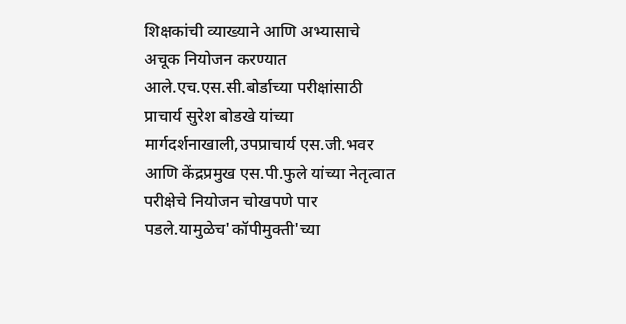शिक्षकांची व्याख्याने आणि अभ्यासाचे अचूक नियोजन करण्यात आले.एच.एस.सी.बोर्डाच्या परीक्षांसाठी प्राचार्य सुरेश बोडखे यांच्या मार्गदर्शनाखाली,उपप्राचार्य एस.जी.भवर आणि केंद्रप्रमुख एस.पी.फुले यांच्या नेतृत्वात परीक्षेचे नियोजन चोखपणे पार पडले.यामुळेच'कॉपीमुक्ती'च्या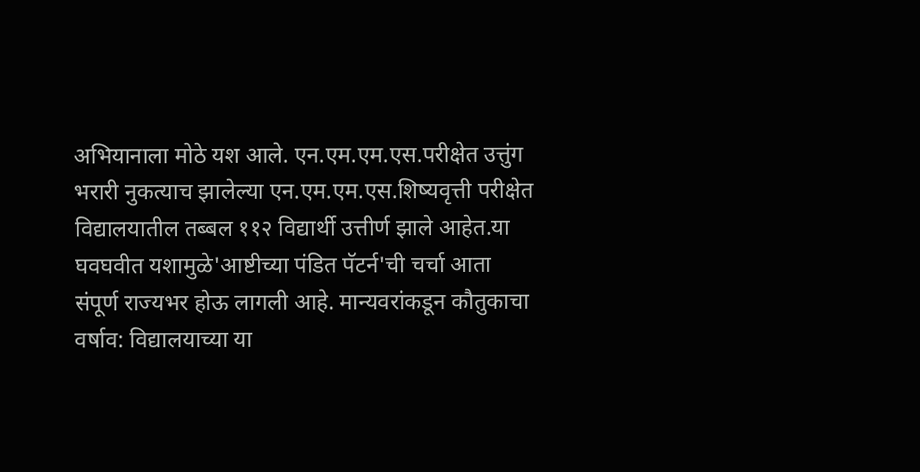अभियानाला मोठे यश आले. एन.एम.एम.एस.परीक्षेत उत्तुंग भरारी नुकत्याच झालेल्या एन.एम.एम.एस.शिष्यवृत्ती परीक्षेत विद्यालयातील तब्बल ११२ विद्यार्थी उत्तीर्ण झाले आहेत.या घवघवीत यशामुळे'आष्टीच्या पंडित पॅटर्न'ची चर्चा आता संपूर्ण राज्यभर होऊ लागली आहे. मान्यवरांकडून कौतुकाचा वर्षाव: विद्यालयाच्या या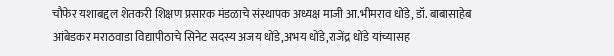चौफेर यशाबद्दल शेतकरी शिक्षण प्रसारक मंडळाचे संस्थापक अध्यक्ष माजी आ.भीमराव धोंडे, डॉ. बाबासाहेब आंबेडकर मराठवाडा विद्यापीठाचे सिनेट सदस्य अजय धोंडे,अभय धोंडे,राजेंद्र धोंडे यांच्यासह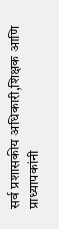सर्व प्रशासकीय अधिकारी,शिक्षक आणि प्राध्यापकांनी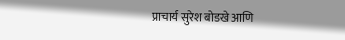प्राचार्य सुरेश बोडखे आणि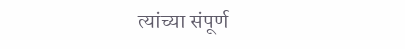त्यांच्या संपूर्ण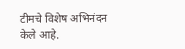टीमचे विशेष अभिनंदन केले आहे.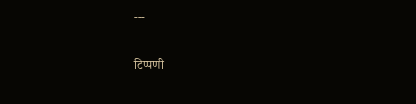---

टिप्पणी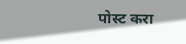पोस्ट करा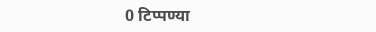0 टिप्पण्या